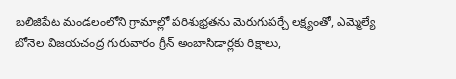బలిజిపేట మండలంలోని గ్రామాల్లో పరిశుభ్రతను మెరుగుపర్చే లక్ష్యంతో, ఎమ్మెల్యే బోనెల విజయచంద్ర గురువారం గ్రీన్ అంబాసిడార్లకు రిక్షాలు,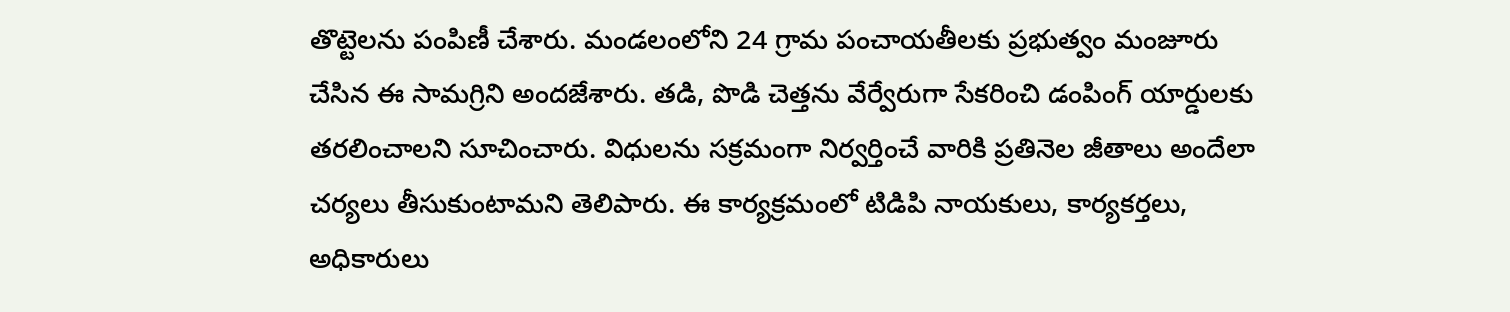తొట్టెలను పంపిణీ చేశారు. మండలంలోని 24 గ్రామ పంచాయతీలకు ప్రభుత్వం మంజూరు చేసిన ఈ సామగ్రిని అందజేశారు. తడి, పొడి చెత్తను వేర్వేరుగా సేకరించి డంపింగ్ యార్డులకు తరలించాలని సూచించారు. విధులను సక్రమంగా నిర్వర్తించే వారికి ప్రతినెల జీతాలు అందేలా చర్యలు తీసుకుంటామని తెలిపారు. ఈ కార్యక్రమంలో టిడిపి నాయకులు, కార్యకర్తలు, అధికారులు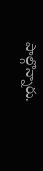పాల్గొన్నారు.